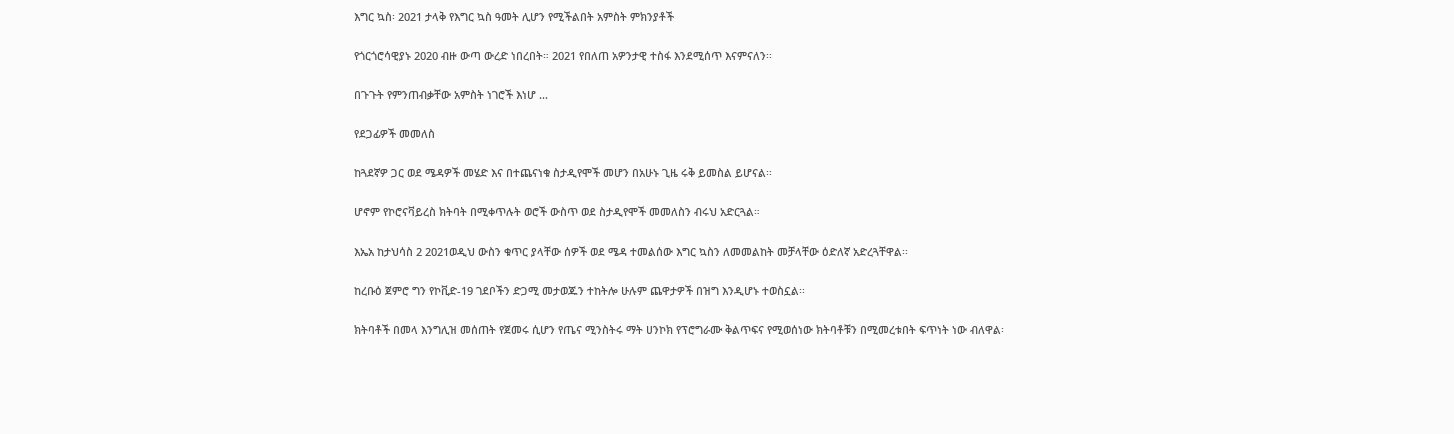እግር ኳስ፡ 2021 ታላቅ የእግር ኳስ ዓመት ሊሆን የሚችልበት አምስት ምክንያቶች

የጎርጎሮሳዊያኑ 2020 ብዙ ውጣ ውረድ ነበረበት። 2021 የበለጠ አዎንታዊ ተስፋ እንደሚሰጥ እናምናለን፡፡

በጉጉት የምንጠብቃቸው አምስት ነገሮች እነሆ ...

የደጋፊዎች መመለስ

ከጓደኛዎ ጋር ወደ ሜዳዎች መሄድ እና በተጨናነቁ ስታዲየሞች መሆን በአሁኑ ጊዜ ሩቅ ይመስል ይሆናል፡፡

ሆኖም የኮሮናቫይረስ ክትባት በሚቀጥሉት ወሮች ውስጥ ወደ ስታዲየሞች መመለስን ብሩህ አድርጓል።

እኤአ ከታህሳስ 2 2021ወዲህ ውስን ቁጥር ያላቸው ሰዎች ወደ ሜዳ ተመልሰው እግር ኳስን ለመመልከት መቻላቸው ዕድለኛ አድረጓቸዋል፡፡

ከረቡዕ ጀምሮ ግን የኮቪድ-19 ገደቦችን ድጋሚ መታወጁን ተከትሎ ሁሉም ጨዋታዎች በዝግ እንዲሆኑ ተወስኗል፡፡

ክትባቶች በመላ እንግሊዝ መሰጠት የጀመሩ ሲሆን የጤና ሚንስትሩ ማት ሀንኮክ የፕሮግራሙ ቅልጥፍና የሚወሰነው ክትባቶቹን በሚመረቱበት ፍጥነት ነው ብለዋል፡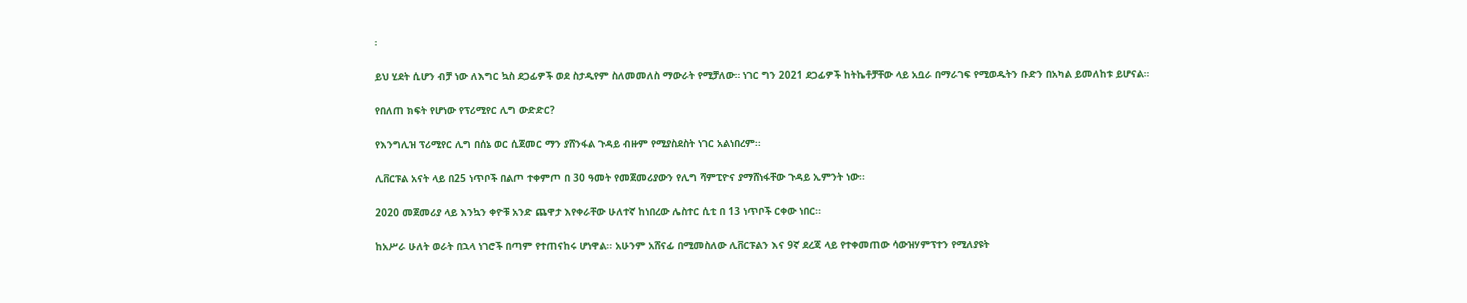፡

ይህ ሂደት ሲሆን ብቻ ነው ለእግር ኳስ ደጋፊዎች ወደ ስታዲየም ስለመመለስ ማውራት የሚቻለው። ነገር ግን 2021 ደጋፊዎች ከትኬቶቻቸው ላይ አቧራ በማራገፍ የሚወዱትን ቡድን በአካል ይመለከቱ ይሆናል።

የበለጠ ክፍት የሆነው የፕሪሚየር ሊግ ውድድር?

የእንግሊዝ ፕሪሚየር ሊግ በሰኔ ወር ሲጀመር ማን ያሸንፋል ጉዳይ ብዙም የሚያስደስት ነገር አልነበረም፡፡

ሊቨርፑል አናት ላይ በ25 ነጥቦች በልጦ ተቀምጦ በ 30 ዓመት የመጀመሪያውን የሊግ ሻምፒዮና ያማሸነፋቸው ጉዳይ ኢምንት ነው፡፡

2020 መጀመሪያ ላይ እንኳን ቀዮቹ አንድ ጨዋታ እየቀራቸው ሁለተኛ ከነበረው ሌስተር ሲቲ በ 13 ነጥቦች ርቀው ነበር፡፡

ከአሥራ ሁለት ወራት በኋላ ነገሮች በጣም የተጠናከሩ ሆነዋል፡፡ አሁንም አሸናፊ በሚመስለው ሊቨርፑልን እና 9ኛ ደረጃ ላይ የተቀመጠው ሳውዝሃምፕተን የሚለያዩት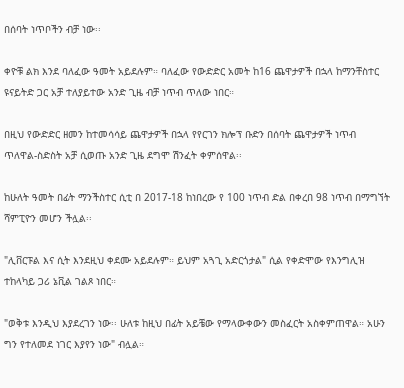በሰባት ነጥቦችን ብቻ ነው፡፡

ቀዮቹ ልክ እንደ ባለፈው ዓመት አይደሉም። ባለፈው የውድድር አመት ከ16 ጨዋታዎች በኋላ ከማንቸስተር ዩናይትድ ጋር አቻ ተለያይተው አንድ ጊዜ ብቻ ነጥብ ጥለው ነበር።

በዚህ የውድድር ዘመን ከተመሳሳይ ጨዋታዎች በኋላ የየርገን ክሎፕ ቡድን በሰባት ጨዋታዎች ነጥብ ጥለዋል-ስድስት አቻ ሲወጡ አንድ ጊዜ ደግሞ ሽንፈት ቀምሰዋል፡፡

ከሁለት ዓመት በፊት ማንችስተር ሲቲ በ 2017-18 ከነበረው የ 100 ነጥብ ድል በቀረበ 98 ነጥብ በማግኘት ሻምፒዮን መሆን ችሏል፡፡

"ሊቨርፑል እና ሲት እንደዚህ ቀደሙ አይደሉም። ይህም አጓጊ አድርጎታል" ሲል የቀድሞው የእንግሊዝ ተከላካይ ጋሪ ኔቪል ገልጾ ነበር።

"ወቅቱ እንዲህ እያደረገን ነው፡፡ ሁለቱ ከዚህ በፊት አይቼው የማላውቀውን መስፈርት አስቀምጠዋል። አሁን ግን የተለመደ ነገር እያየን ነው" ብሏል።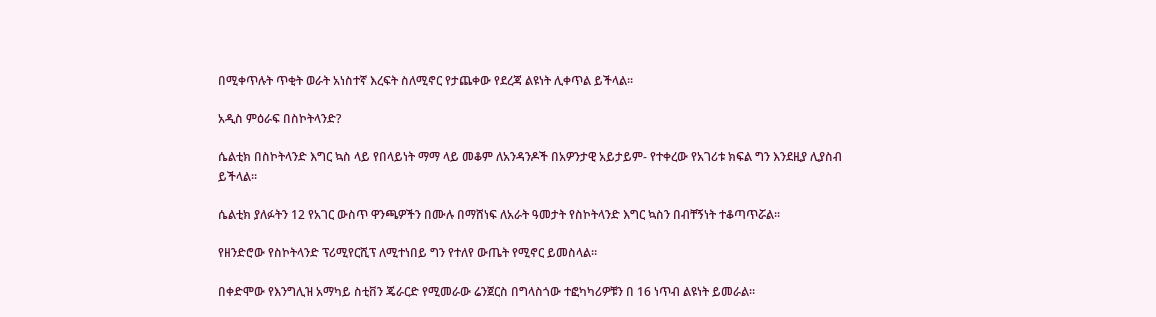በሚቀጥሉት ጥቂት ወራት አነስተኛ እረፍት ስለሚኖር የታጨቀው የደረጃ ልዩነት ሊቀጥል ይችላል፡፡

አዲስ ምዕራፍ በስኮትላንድ?

ሴልቲክ በስኮትላንድ እግር ኳስ ላይ የበላይነት ማማ ላይ መቆም ለአንዳንዶች በአዎንታዊ አይታይም- የተቀረው የአገሪቱ ክፍል ግን እንደዚያ ሊያስብ ይችላል።

ሴልቲክ ያለፉትን 12 የአገር ውስጥ ዋንጫዎችን በሙሉ በማሸነፍ ለአራት ዓመታት የስኮትላንድ እግር ኳስን በብቸኝነት ተቆጣጥሯል፡፡

የዘንድሮው የስኮትላንድ ፕሪሚየርሺፕ ለሚተነበይ ግን የተለየ ውጤት የሚኖር ይመስላል።

በቀድሞው የእንግሊዝ አማካይ ስቲቨን ጄራርድ የሚመራው ሬንጀርስ በግላስጎው ተፎካካሪዎቹን በ 16 ነጥብ ልዩነት ይመራል።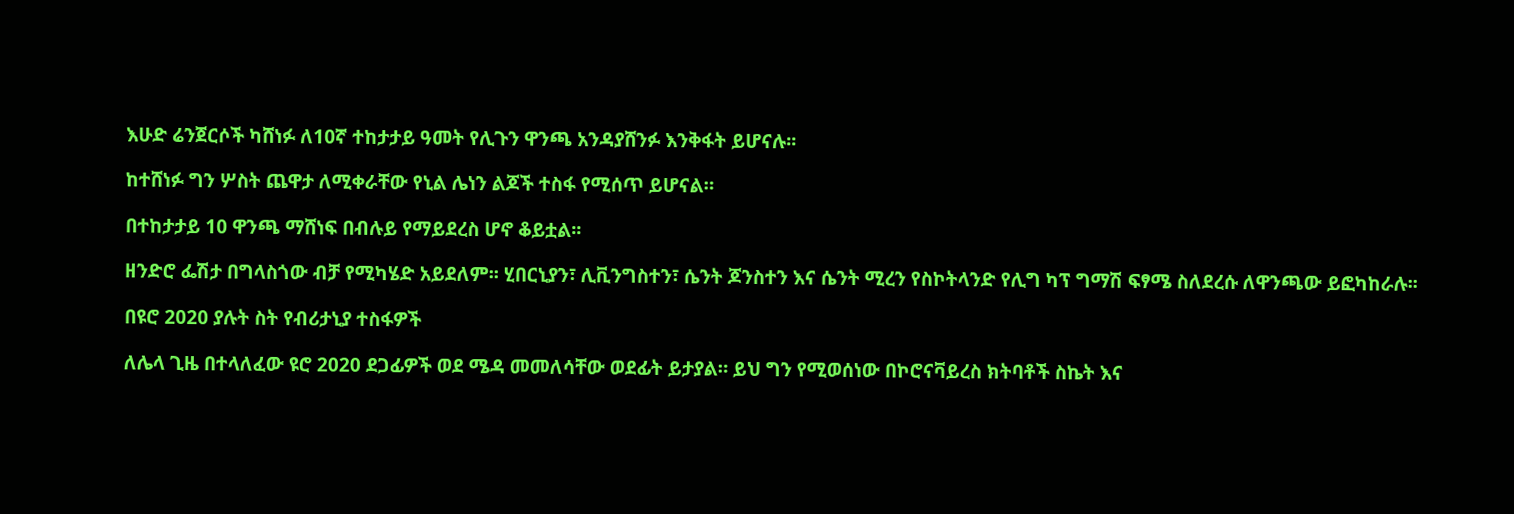እሁድ ሬንጀርሶች ካሸነፉ ለ10ኛ ተከታታይ ዓመት የሊጉን ዋንጫ አንዳያሸንፉ እንቅፋት ይሆናሉ፡፡

ከተሸነፉ ግን ሦስት ጨዋታ ለሚቀራቸው የኒል ሌነን ልጆች ተስፋ የሚሰጥ ይሆናል።

በተከታታይ 10 ዋንጫ ማሸነፍ በብሉይ የማይደረስ ሆኖ ቆይቷል፡፡

ዘንድሮ ፌሽታ በግላስጎው ብቻ የሚካሄድ አይደለም፡፡ ሂበርኒያን፣ ሊቪንግስተን፣ ሴንት ጆንስተን እና ሴንት ሚረን የስኮትላንድ የሊግ ካፕ ግማሽ ፍፃሜ ስለደረሱ ለዋንጫው ይፎካከራሉ፡፡

በዩሮ 2020 ያሉት ስት የብሪታኒያ ተስፋዎች

ለሌላ ጊዜ በተላለፈው ዩሮ 2020 ደጋፊዎች ወደ ሜዳ መመለሳቸው ወደፊት ይታያል። ይህ ግን የሚወሰነው በኮሮናቫይረስ ክትባቶች ስኬት እና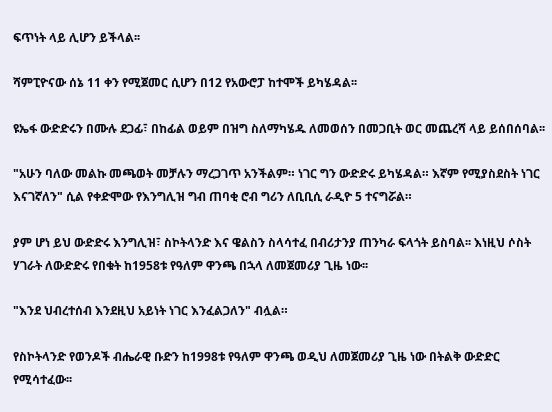ፍጥነት ላይ ሊሆን ይችላል፡፡

ሻምፒዮናው ሰኔ 11 ቀን የሚጀመር ሲሆን በ12 የአውሮፓ ከተሞች ይካሄዳል፡፡

ዩኤፋ ውድድሩን በሙሉ ደጋፊ፣ በከፊል ወይም በዝግ ስለማካሄዱ ለመወሰን በመጋቢት ወር መጨረሻ ላይ ይሰበሰባል፡፡

"አሁን ባለው መልኩ መጫወት መቻሉን ማረጋገጥ አንችልም። ነገር ግን ውድድሩ ይካሄዳል። እኛም የሚያስደስት ነገር እናገኛለን" ሲል የቀድሞው የእንግሊዝ ግብ ጠባቂ ሮብ ግሪን ለቢቢሲ ራዲዮ 5 ተናግሯል።

ያም ሆነ ይህ ውድድሩ እንግሊዝ፣ ስኮትላንድ እና ዌልስን ስላሳተፈ በብሪታንያ ጠንካራ ፍላጎት ይስባል፡፡ እነዚህ ሶስት ሃገራት ለውድድሩ የበቁት ከ1958ቱ የዓለም ዋንጫ በኋላ ለመጀመሪያ ጊዜ ነው፡፡

"እንደ ህብረተሰብ እንደዚህ አይነት ነገር እንፈልጋለን" ብሏል።

የስኮትላንድ የወንዶች ብሔራዊ ቡድን ከ1998ቱ የዓለም ዋንጫ ወዲህ ለመጀመሪያ ጊዜ ነው በትልቅ ውድድር የሚሳተፈው፡፡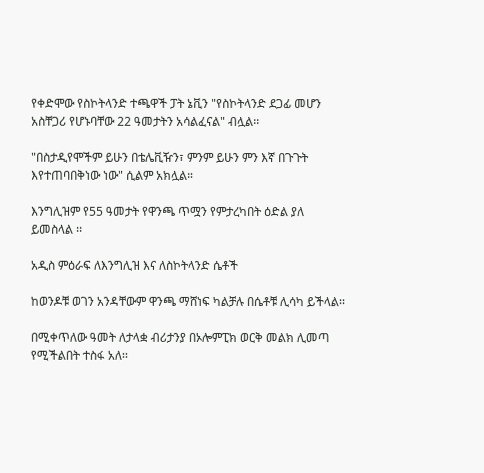የቀድሞው የስኮትላንድ ተጫዋች ፓት ኔቪን "የስኮትላንድ ደጋፊ መሆን አስቸጋሪ የሆኑባቸው 22 ዓመታትን አሳልፈናል" ብሏል፡፡

"በስታዲየሞችም ይሁን በቴሌቪዥን፣ ምንም ይሁን ምን እኛ በጉጉት እየተጠባበቅነው ነው" ሲልም አክሏል።

እንግሊዝም የ55 ዓመታት የዋንጫ ጥሟን የምታረካበት ዕድል ያለ ይመስላል ፡፡

አዲስ ምዕራፍ ለእንግሊዝ እና ለስኮትላንድ ሴቶች

ከወንዶቹ ወገን አንዳቸውም ዋንጫ ማሸነፍ ካልቻሉ በሴቶቹ ሊሳካ ይችላል፡፡

በሚቀጥለው ዓመት ለታላቋ ብሪታንያ በኦሎምፒክ ወርቅ መልክ ሊመጣ የሚችልበት ተስፋ አለ፡፡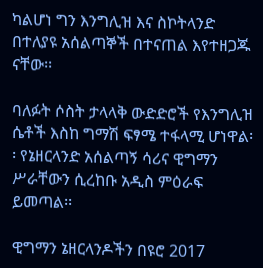ካልሆነ ግን እንግሊዝ እና ስኮትላንድ በተለያዩ አሰልጣኞች በተናጠል እየተዘጋጁ ናቸው፡፡

ባለፉት ሶስት ታላላቅ ውድድሮች የእንግሊዝ ሴቶች እስከ ግማሽ ፍፃሜ ተፋላሚ ሆነዋል፡፡ የኔዘርላንድ አሰልጣኝ ሳሪና ዊግማን ሥራቸውን ሲረከቡ አዲስ ምዕራፍ ይመጣል፡፡

ዊግማን ኔዘርላንዶችን በዩሮ 2017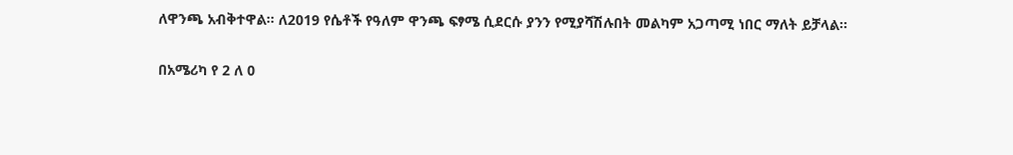ለዋንጫ አብቅተዋል። ለ2019 የሴቶች የዓለም ዋንጫ ፍፃሜ ሲደርሱ ያንን የሚያሻሽሉበት መልካም አጋጣሚ ነበር ማለት ይቻላል፡፡

በአሜሪካ የ 2 ለ 0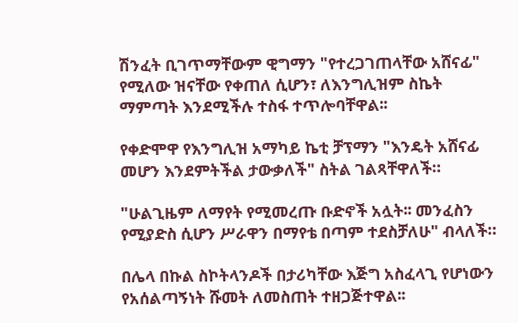ሽንፈት ቢገጥማቸውም ዊግማን "የተረጋገጠላቸው አሸናፊ" የሚለው ዝናቸው የቀጠለ ሲሆን፣ ለእንግሊዝም ስኬት ማምጣት እንደሚችሉ ተስፋ ተጥሎባቸዋል፡፡

የቀድሞዋ የእንግሊዝ አማካይ ኬቲ ቻፕማን "እንዴት አሸናፊ መሆን እንደምትችል ታውቃለች" ስትል ገልጻቸዋለች።

"ሁልጊዜም ለማየት የሚመረጡ ቡድኖች አሏት፡፡ መንፈስን የሚያድስ ሲሆን ሥራዋን በማየቴ በጣም ተደስቻለሁ" ብላለች።

በሌላ በኩል ስኮትላንዶች በታሪካቸው እጅግ አስፈላጊ የሆነውን የአሰልጣኝነት ሹመት ለመስጠት ተዘጋጅተዋል፡፡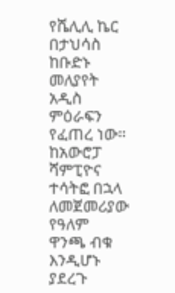የሼሊሊ ኬር በታህሳስ ከቡድኑ መለያየት አዲስ ምዕራፍን የፈጠረ ነው። ከአውሮፓ ሻምፒዮና ተሳትፎ በኋላ ለመጀመሪያው የዓለም ዋንጫ ብቁ እንዲሆኑ ያደረጉ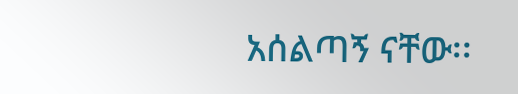አሰልጣኝ ናቸው፡፡